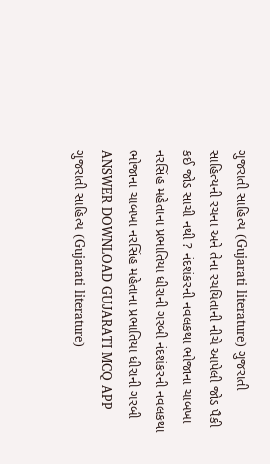ગુજરાતી સાહિત્ય (Gujarati literature) ગુજરાતી સાહિત્યની રચના અને તેના રચયિતાની નીચે આપેલી જોડ પૈકી કઈ જોડ સાચી નથી ? નંદશંકરની નવલકથા ભોજાના ચાબખા નરસિંહ મહેતાના પ્રભાતિયા ધીરાની ગરબી નંદશંકરની નવલકથા ભોજાના ચાબખા નરસિંહ મહેતાના પ્રભાતિયા ધીરાની ગરબી ANSWER DOWNLOAD GUJARATI MCQ APP
ગુજરાતી સાહિત્ય (Gujarati literature)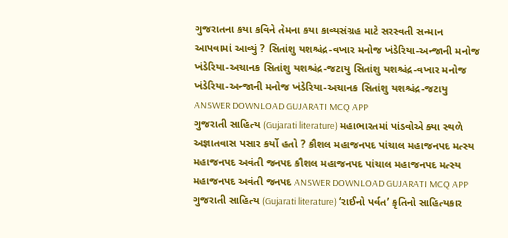ગુજરાતના કયા કવિને તેમના કયા કાવ્યસંગ્રહ માટે સરસ્વતી સન્માન આપવામાં આવ્યું ? સિતાંશુ યશશ્ચંદ્ર-વખાર મનોજ ખંડેરિયા-અન્જાની મનોજ ખંડેરિયા-અચાનક સિતાંશુ યશશ્ચંદ્ર-જટાયુ સિતાંશુ યશશ્ચંદ્ર-વખાર મનોજ ખંડેરિયા-અન્જાની મનોજ ખંડેરિયા-અચાનક સિતાંશુ યશશ્ચંદ્ર-જટાયુ ANSWER DOWNLOAD GUJARATI MCQ APP
ગુજરાતી સાહિત્ય (Gujarati literature) મહાભારતમાં પાંડવોએ ક્યા સ્થળે અજ્ઞાતવાસ પસાર કર્યો હતો ? કૌશલ મહાજનપદ પાંચાલ મહાજનપદ મત્સ્ય મહાજનપદ અવંતી જનપદ કૌશલ મહાજનપદ પાંચાલ મહાજનપદ મત્સ્ય મહાજનપદ અવંતી જનપદ ANSWER DOWNLOAD GUJARATI MCQ APP
ગુજરાતી સાહિત્ય (Gujarati literature) ‘રાઈનો પર્વત’ કૃતિનો સાહિત્યકાર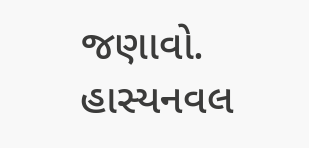જણાવો. હાસ્યનવલ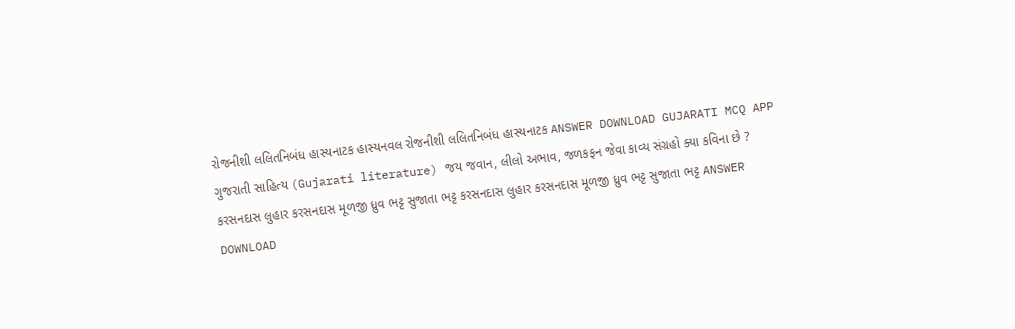રોજનીશી લલિતનિબંધ હાસ્યનાટક હાસ્યનવલ રોજનીશી લલિતનિબંધ હાસ્યનાટક ANSWER DOWNLOAD GUJARATI MCQ APP
ગુજરાતી સાહિત્ય (Gujarati literature) જય જવાન, લીલો અભાવ, જળકફન જેવા કાવ્ય સંગ્રહો ક્યા કવિના છે ? કરસનદાસ લુહાર કરસનદાસ મૂળજી ધ્રુવ ભટ્ટ સુજાતા ભટ્ટ કરસનદાસ લુહાર કરસનદાસ મૂળજી ધ્રુવ ભટ્ટ સુજાતા ભટ્ટ ANSWER DOWNLOAD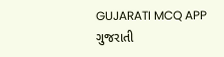GUJARATI MCQ APP
ગુજરાતી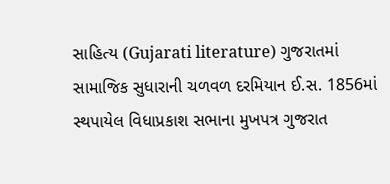સાહિત્ય (Gujarati literature) ગુજરાતમાં સામાજિક સુધારાની ચળવળ દરમિયાન ઈ.સ. 1856માં સ્થપાયેલ વિધાપ્રકાશ સભાના મુખપત્ર ગુજરાત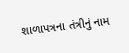શાળાપત્રના તંત્રીનું નામ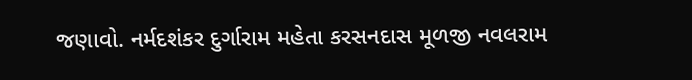જણાવો. નર્મદશંકર દુર્ગારામ મહેતા કરસનદાસ મૂળજી નવલરામ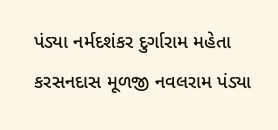પંડ્યા નર્મદશંકર દુર્ગારામ મહેતા કરસનદાસ મૂળજી નવલરામ પંડ્યા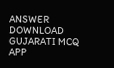ANSWER DOWNLOAD GUJARATI MCQ APP